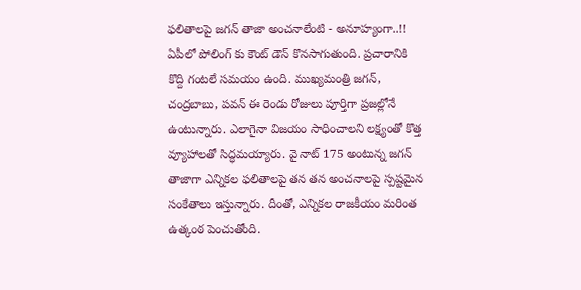ఫలితాలపై జగన్ తాజా అంచనాలేంటి - అనూహ్యంగా..!!
ఏపీలో పోలింగ్ కు కౌంట్ డౌన్ కొనసాగుతుంది. ప్రచారానికి కొద్ది గంటలే సమయం ఉంది. ముఖ్యమంత్రి జగన్, చంద్రబాబు, పవన్ ఈ రెండు రోజులు పూర్తిగా ప్రజల్లోనే ఉంటున్నారు. ఎలాగైనా విజయం సాధించాలని లక్ష్యంతో కొత్త వ్యూహాలతో సిద్ధమయ్యారు. వై నాట్ 175 అంటున్న జగన్ తాజాగా ఎన్నికల ఫలితాలపై తన తన అంచనాలపై స్పష్టమైన సంకేతాలు ఇస్తున్నారు. దీంతో, ఎన్నికల రాజకీయం మరింత ఉత్కంఠ పెంచుతోంది.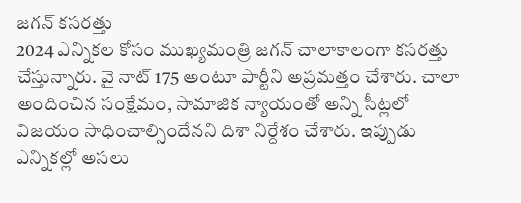జగన్ కసరత్తు
2024 ఎన్నికల కోసం ముఖ్యమంత్రి జగన్ చాలాకాలంగా కసరత్తు చేస్తున్నారు. వై నాట్ 175 అంటూ పార్టీని అప్రమత్తం చేశారు. చాలా అందించిన సంక్షేమం, సామాజిక న్యాయంతో అన్ని సీట్లలో విజయం సాధించాల్సిందేనని దిశా నిర్దేశం చేశారు. ఇప్పుడు ఎన్నికల్లో అసలు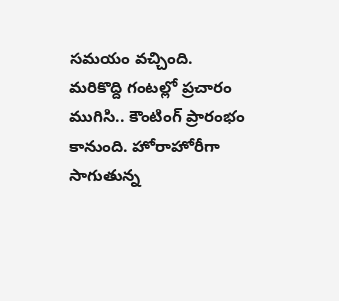సమయం వచ్చింది. మరికొద్ది గంటల్లో ప్రచారం ముగిసి.. కౌంటింగ్ ప్రారంభం కానుంది. హోరాహోరీగా సాగుతున్న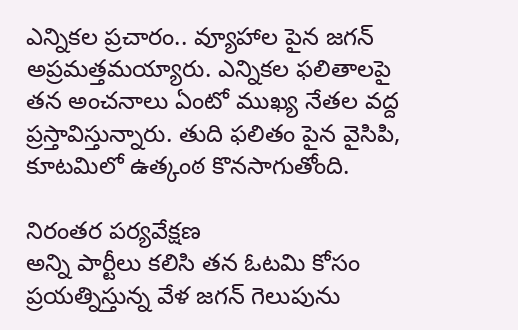ఎన్నికల ప్రచారం.. వ్యూహాల పైన జగన్ అప్రమత్తమయ్యారు. ఎన్నికల ఫలితాలపై తన అంచనాలు ఏంటో ముఖ్య నేతల వద్ద ప్రస్తావిస్తున్నారు. తుది ఫలితం పైన వైసిపి, కూటమిలో ఉత్కంఠ కొనసాగుతోంది.

నిరంతర పర్యవేక్షణ
అన్ని పార్టీలు కలిసి తన ఓటమి కోసం ప్రయత్నిస్తున్న వేళ జగన్ గెలుపును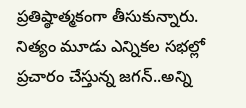ప్రతిష్ఠాత్మకంగా తీసుకున్నారు. నిత్యం మూడు ఎన్నికల సభల్లో ప్రచారం చేస్తున్న జగన్..అన్ని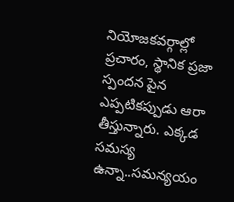నియోజకవర్గాల్లో ప్రచారం, స్థానిక ప్రజా స్పందన పైన ఎప్పటికప్పుడు ఆరా తీస్తున్నారు. ఎక్కడ సమస్య ఉన్నా..సమన్యయం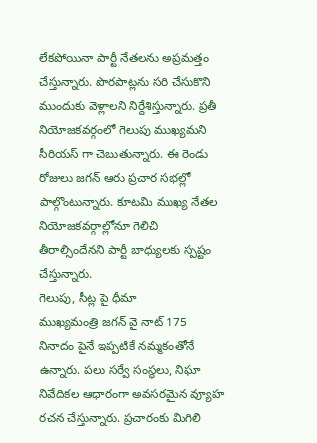లేకపోయినా పార్టీ నేతలను అప్రమత్తం చేస్తున్నారు. పొరపాట్లను సరి చేసుకొని ముందుకు వెళ్లాలని నిర్దేశిస్తున్నారు. ప్రతీ నియోజకవర్గంలో గెలుపు ముఖ్యమని సీరియస్ గా చెబుతున్నారు. ఈ రెండు రోజులు జగన్ ఆరు ప్రచార సభల్లో పాల్గొంటున్నారు. కూటమి ముఖ్య నేతల నియోజకవర్గాల్లోనూ గెలిచి తీరాల్సిందేనని పార్టీ బాధ్యులకు స్పష్టం చేస్తున్నారు.
గెలుపు, సీట్ల పై ధీమా
ముఖ్యమంత్రి జగన్ వై నాట్ 175 నినాదం పైనే ఇప్పటికే నమ్మకంతోనే ఉన్నారు. పలు సర్వే సంస్థలు, నిఘా నివేదికల ఆధారంగా అవసరమైన వ్యూహ రచన చేస్తున్నారు. ప్రచారంకు మిగిలి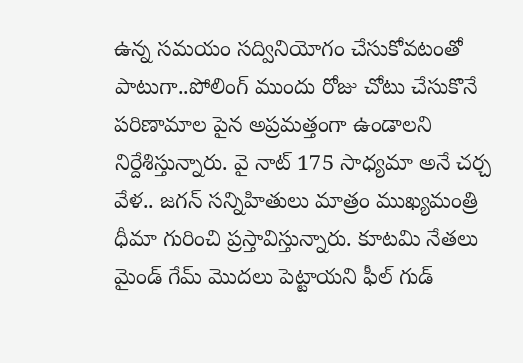ఉన్న సమయం సద్వినియోగం చేసుకోవటంతో పాటుగా..పోలింగ్ ముందు రోజు చోటు చేసుకొనే పరిణామాల పైన అప్రమత్తంగా ఉండాలని నిర్దేశిస్తున్నారు. వై నాట్ 175 సాధ్యమా అనే చర్చ వేళ.. జగన్ సన్నిహితులు మాత్రం ముఖ్యమంత్రి ధీమా గురించి ప్రస్తావిస్తున్నారు. కూటమి నేతలు మైండ్ గేమ్ మొదలు పెట్టాయని ఫీల్ గుడ్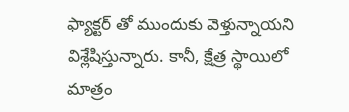ఫ్యాక్టర్ తో ముందుకు వెళ్తున్నాయని విశ్లేషిస్తున్నారు. కానీ, క్షేత్ర స్థాయిలో మాత్రం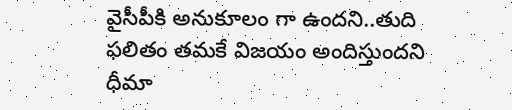వైసీపీకి అనుకూలం గా ఉందని..తుది ఫలితం తమకే విజయం అందిస్తుందని ధీమా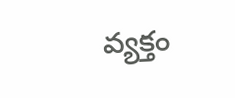వ్యక్తం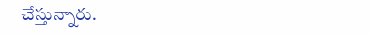చేస్తున్నారు.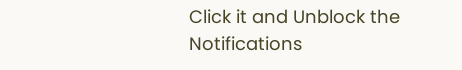Click it and Unblock the Notifications